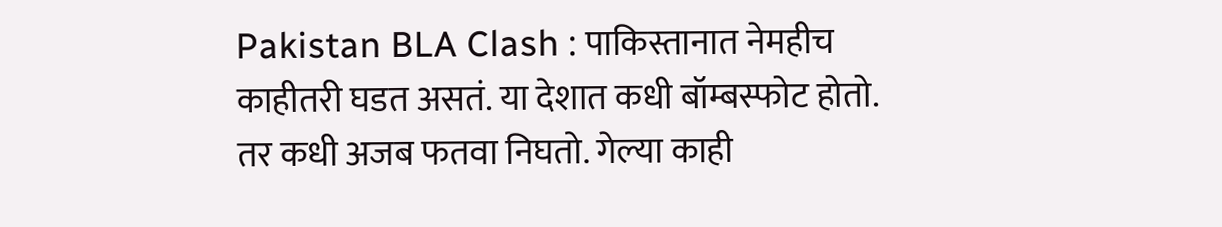Pakistan BLA Clash : पाकिस्तानात नेमहीच काहीतरी घडत असतं. या देशात कधी बॉम्बस्फोट होतो. तर कधी अजब फतवा निघतो. गेल्या काही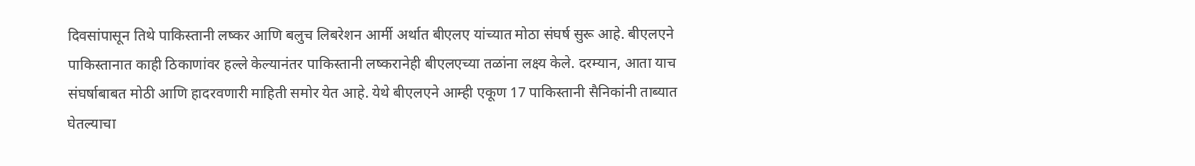दिवसांपासून तिथे पाकिस्तानी लष्कर आणि बलुच लिबरेशन आर्मी अर्थात बीएलए यांच्यात मोठा संघर्ष सुरू आहे. बीएलएने पाकिस्तानात काही ठिकाणांवर हल्ले केल्यानंतर पाकिस्तानी लष्करानेही बीएलएच्या तळांना लक्ष्य केले. दरम्यान, आता याच संघर्षाबाबत मोठी आणि हादरवणारी माहिती समोर येत आहे. येथे बीएलएने आम्ही एकूण 17 पाकिस्तानी सैनिकांनी ताब्यात घेतल्याचा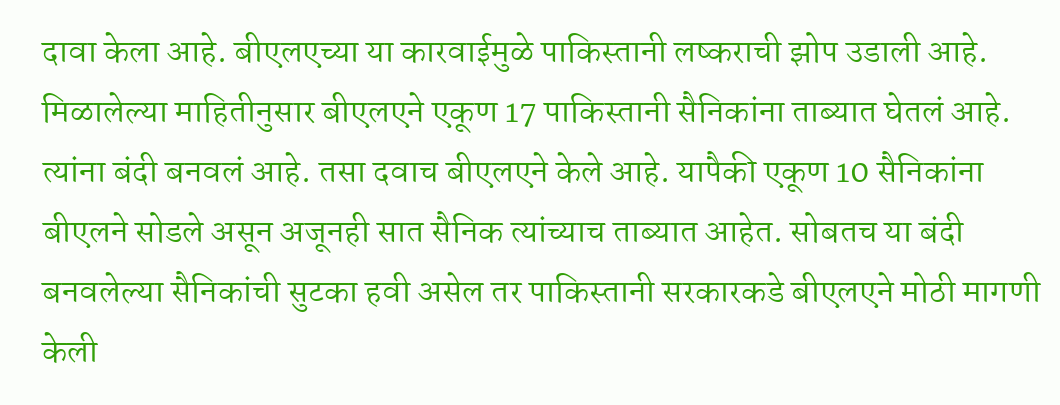दावा केला आहे. बीएलएच्या या कारवाईमुळे पाकिस्तानी लष्कराची झोप उडाली आहे.
मिळालेल्या माहितीनुसार बीएलएने एकूण 17 पाकिस्तानी सैनिकांना ताब्यात घेतलं आहे. त्यांना बंदी बनवलं आहे. तसा दवाच बीएलएने केले आहे. यापैकी एकूण 10 सैनिकांना बीएलने सोडले असून अजूनही सात सैनिक त्यांच्याच ताब्यात आहेत. सोबतच या बंदी बनवलेल्या सैनिकांची सुटका हवी असेल तर पाकिस्तानी सरकारकडे बीएलएने मोठी मागणी केली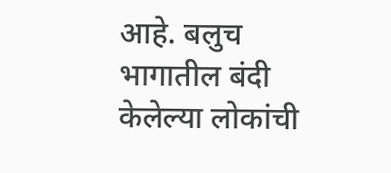आहे. बलुच भागातील बंदी केलेल्या लोकांची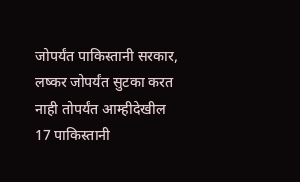जोपर्यंत पाकिस्तानी सरकार, लष्कर जोपर्यंत सुटका करत नाही तोपर्यंत आम्हीदेखील 17 पाकिस्तानी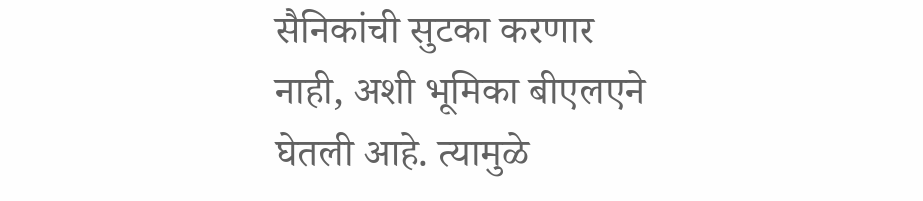सैनिकांची सुटका करणार नाही, अशी भूमिका बीएलएने घेतली आहे. त्यामुळे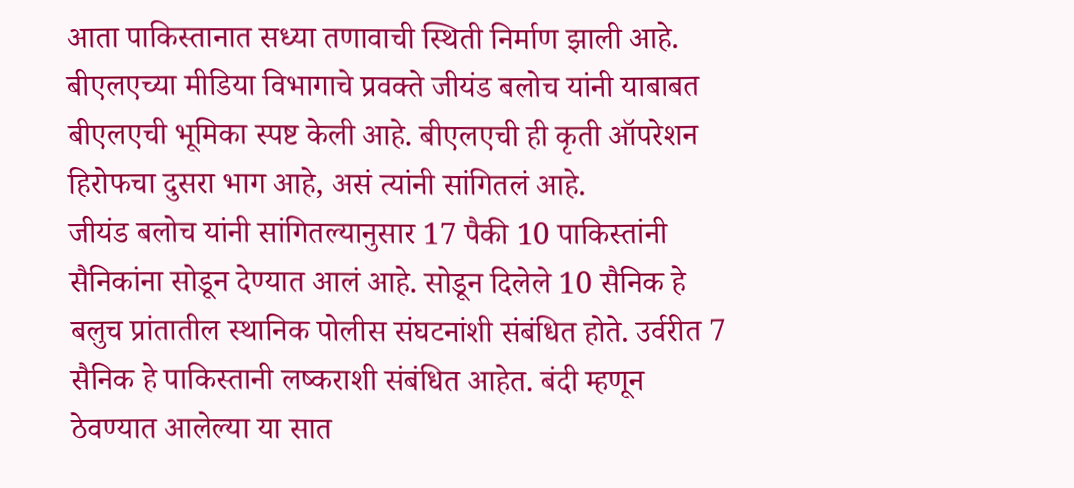आता पाकिस्तानात सध्या तणावाची स्थिती निर्माण झाली आहे.
बीएलएच्या मीडिया विभागाचे प्रवक्ते जीयंड बलोच यांनी याबाबत बीएलएची भूमिका स्पष्ट केली आहे. बीएलएची ही कृती ऑपरेशन हिरोफचा दुसरा भाग आहे, असं त्यांनी सांगितलं आहे.
जीयंड बलोच यांनी सांगितल्यानुसार 17 पैकी 10 पाकिस्तांनी सैनिकांना सोडून देण्यात आलं आहे. सोडून दिलेले 10 सैनिक हे बलुच प्रांतातील स्थानिक पोलीस संघटनांशी संबंधित होते. उर्वरीत 7 सैनिक हे पाकिस्तानी लष्कराशी संबंधित आहेत. बंदी म्हणून ठेवण्यात आलेल्या या सात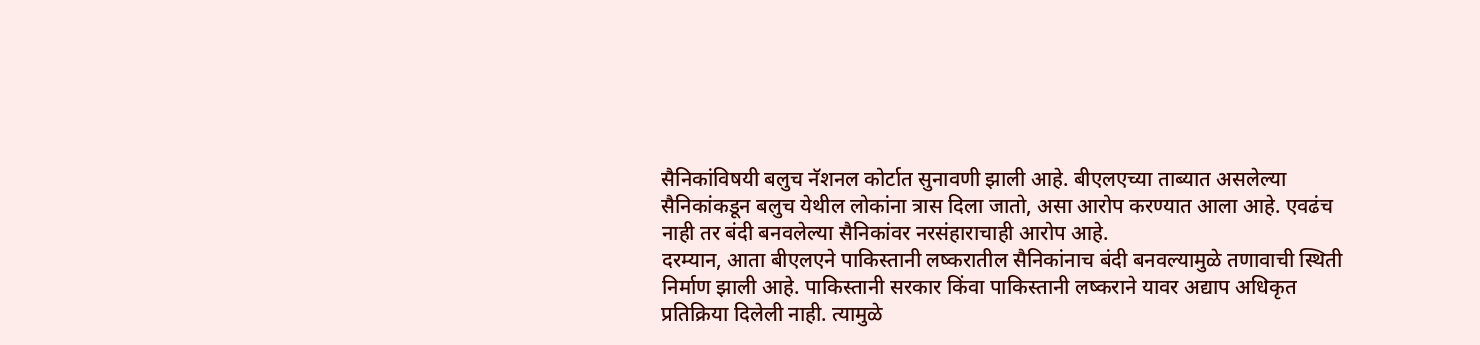सैनिकांविषयी बलुच नॅशनल कोर्टात सुनावणी झाली आहे. बीएलएच्या ताब्यात असलेल्या सैनिकांकडून बलुच येथील लोकांना त्रास दिला जातो, असा आरोप करण्यात आला आहे. एवढंच नाही तर बंदी बनवलेल्या सैनिकांवर नरसंहाराचाही आरोप आहे.
दरम्यान, आता बीएलएने पाकिस्तानी लष्करातील सैनिकांनाच बंदी बनवल्यामुळे तणावाची स्थिती निर्माण झाली आहे. पाकिस्तानी सरकार किंवा पाकिस्तानी लष्कराने यावर अद्याप अधिकृत प्रतिक्रिया दिलेली नाही. त्यामुळे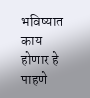भविष्यात काय होणार हे पाहणे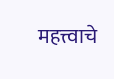महत्त्वाचे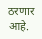ठरणार आहे.